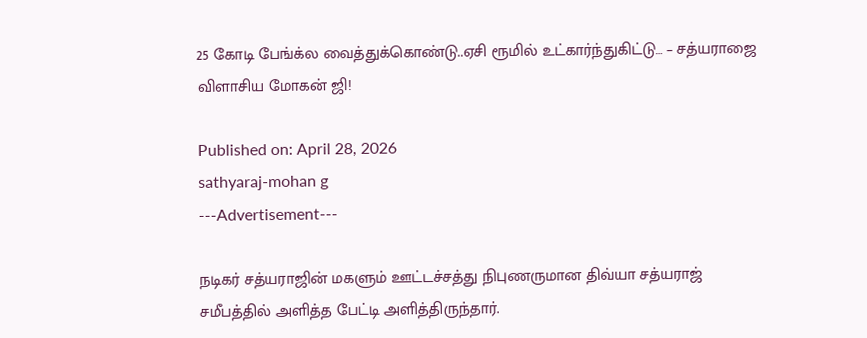25 கோடி பேங்க்ல வைத்துக்கொண்டு..ஏசி ரூமில் உட்கார்ந்துகிட்டு… – சத்யராஜை விளாசிய மோகன் ஜி!

Published on: April 28, 2026
sathyaraj-mohan g
---Advertisement---

நடிகர் சத்யராஜின் மகளும் ஊட்டச்சத்து நிபுணருமான திவ்யா சத்யராஜ் சமீபத்தில் அளித்த பேட்டி அளித்திருந்தார்.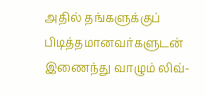அதில் தங்களுக்குப் பிடித்தமானவர்களுடன் இணைந்து வாழும் லிவ்-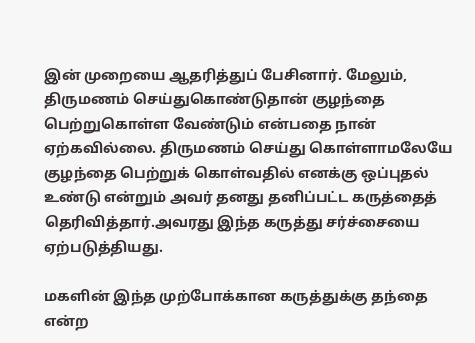இன் முறையை ஆதரித்துப் பேசினார். மேலும், திருமணம் செய்துகொண்டுதான் குழந்தை பெற்றுகொள்ள வேண்டும் என்பதை நான் ஏற்கவில்லை. திருமணம் செய்து கொள்ளாமலேயே குழந்தை பெற்றுக் கொள்வதில் எனக்கு ஒப்புதல் உண்டு என்றும் அவர் தனது தனிப்பட்ட கருத்தைத் தெரிவித்தார்.அவரது இந்த கருத்து சர்ச்சையை ஏற்படுத்தியது.

மகளின் இந்த முற்போக்கான கருத்துக்கு தந்தை என்ற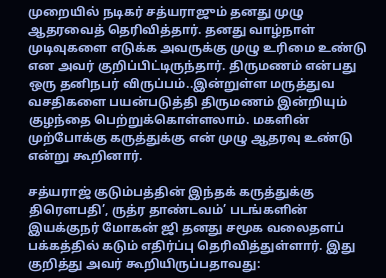முறையில் நடிகர் சத்யராஜும் தனது முழு ஆதரவைத் தெரிவித்தார். தனது வாழ்நாள் முடிவுகளை எடுக்க அவருக்கு முழு உரிமை உண்டு என அவர் குறிப்பிட்டிருந்தார். திருமணம் என்பது ஒரு தனிநபர் விருப்பம்..இன்றுள்ள மருத்துவ வசதிகளை பயன்படுத்தி திருமணம் இன்றியும் குழந்தை பெற்றுக்கொள்ளலாம். மகளின் முற்போக்கு கருத்துக்கு என் முழு ஆதரவு உண்டு என்று கூறினார்.

சத்யராஜ் குடும்பத்தின் இந்தக் கருத்துக்கு திரௌபதி’, ருத்ர தாண்டவம்’ படங்களின் இயக்குநர் மோகன் ஜி தனது சமூக வலைதளப் பக்கத்தில் கடும் எதிர்ப்பு தெரிவித்துள்ளார். இது குறித்து அவர் கூறியிருப்பதாவது: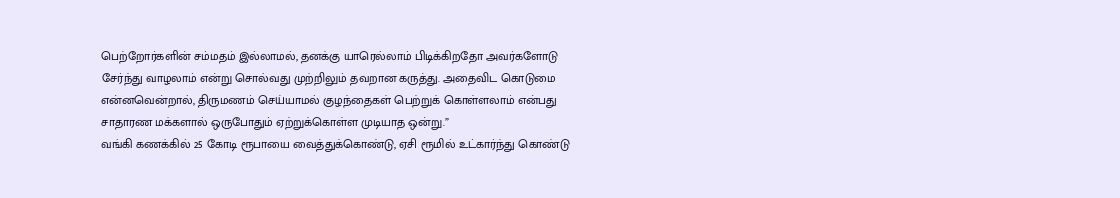பெற்றோர்களின் சம்மதம் இல்லாமல், தனக்கு யாரெல்லாம் பிடிக்கிறதோ அவர்களோடு சேர்ந்து வாழலாம் என்று சொல்வது முற்றிலும் தவறான கருத்து. அதைவிட கொடுமை என்னவென்றால், திருமணம் செய்யாமல் குழந்தைகள் பெற்றுக் கொள்ளலாம் என்பது சாதாரண மக்களால் ஒருபோதும் ஏற்றுக்கொள்ள முடியாத ஒன்று.”
வங்கி கணக்கில் 25 கோடி ரூபாயை வைத்துக்கொண்டு, ஏசி ரூமில் உட்கார்ந்து கொண்டு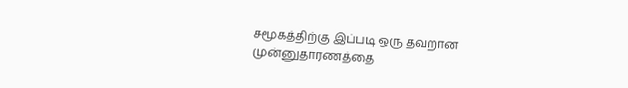சமூகத்திற்கு இப்படி ஒரு தவறான முன்னுதாரணத்தை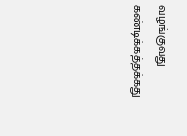வழங்குவது கண்டிக்கத்தக்கது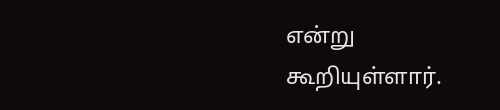என்று கூறியுள்ளார்.